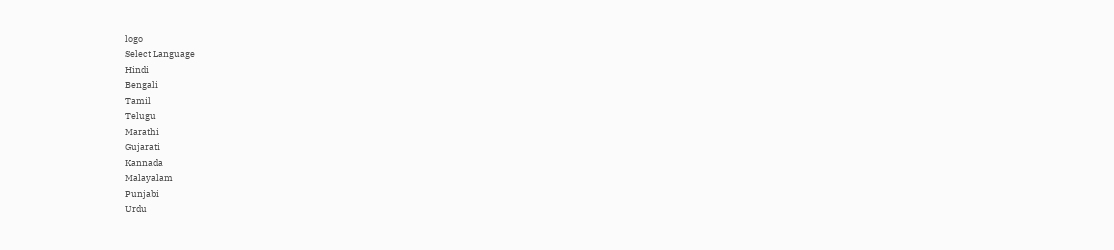logo
Select Language
Hindi
Bengali
Tamil
Telugu
Marathi
Gujarati
Kannada
Malayalam
Punjabi
Urdu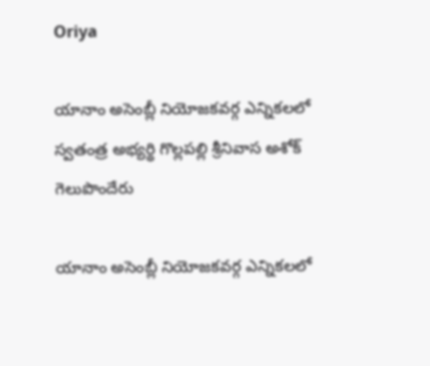Oriya

యానాం అసెంబ్లీ నియోజకవర్గ ఎన్నికలలో స్వతంత్ర అభ్యర్థి గొల్లపల్లి శ్రీనివాస అశోక్ గెలుపొందేరు

యానాం అసెంబ్లీ నియోజకవర్గ ఎన్నికలలో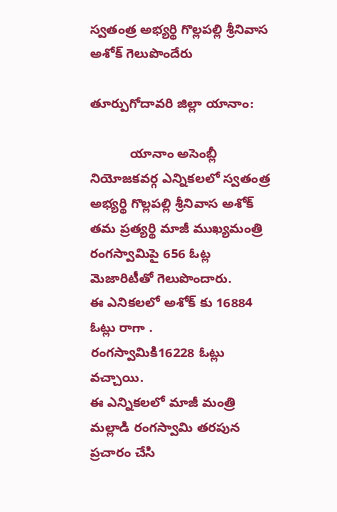స్వతంత్ర అభ్యర్థి గొల్లపల్లి శ్రీనివాస అశోక్ గెలుపొందేరు

తూర్పుగోదావరి జిల్లా యానాం:

           యానాం అసెంబ్లీ నియోజకవర్గ ఎన్నికలలో స్వతంత్ర అభ్యర్థి గొల్లపల్లి శ్రీనివాస అశోక్ తమ ప్రత్యర్థి మాజీ ముఖ్యమంత్రి రంగస్వామిపై 656 ఓట్ల మెజారిటీతో గెలుపొందారు.
ఈ ఎనికలలో అశోక్ కు 16884 ఓట్లు రాగా .
రంగస్వామికి16228 ఓట్లు వచ్చాయి.
ఈ ఎన్నికలలో మాజీ మంత్రి మల్లాడి రంగస్వామి తరపున ప్రచారం చేసి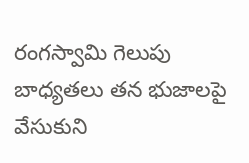రంగస్వామి గెలుపు బాధ్యతలు తన భుజాలపై వేసుకుని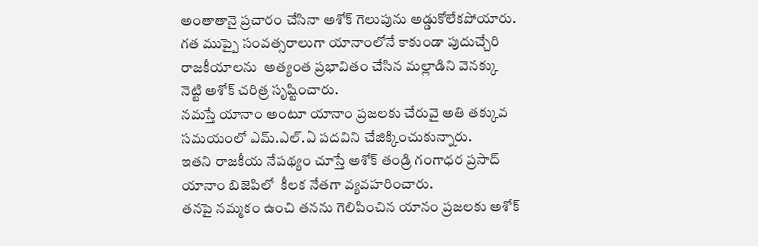అంతాతానై ప్రచారం చేసినా అశోక్ గెలుపును అడ్డుకోలేకపోయారు.
గత ముప్పై సంవత్సరాలుగా యానాంలోనే కాకుండా పుదుచ్చేరి రాజకీయాలను  అత్యంత ప్రభావితం చేసిన మల్లాడిని వెనక్కు నెట్టి అశోక్ చరిత్ర సృష్టించారు.
నమస్తే యానాం అంటూ యానాం ప్రజలకు చేరువై అతి తక్కువ సమయంలో ఎమ్.ఎల్.ఏ పదవిని చేజిక్కించుకున్నారు.
ఇతని రాజకీయ నేపథ్యం చూస్తే అశోక్ తండ్రి గంగాధర ప్రసాద్ యానాం బిజెపిలో  కీలక నేతగా వ్యవహరించారు.
తనపై నమ్మకం ఉంచి తనను గెలిపించిన యానం ప్రజలకు అశోక్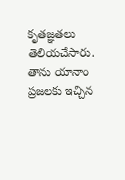కృతజ్ఞతలు తెలియచేసారు.
తాను యానాం ప్రజలకు ఇచ్చిన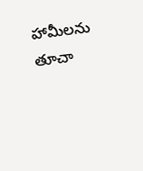హామీలను తూచా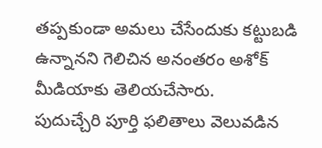తప్పకుండా అమలు చేసేందుకు కట్టుబడి ఉన్నానని గెలిచిన అనంతరం అశోక్ మీడియాకు తెలియచేసారు.
పుదుచ్చేరి పూర్తి ఫలితాలు వెలువడిన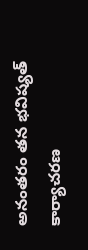అనంతరం తన భవిష్యత్ కార్యాచరణ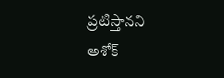ప్రటిస్తానని అశోక్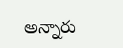అన్నారు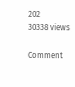202
30338 views

Comment